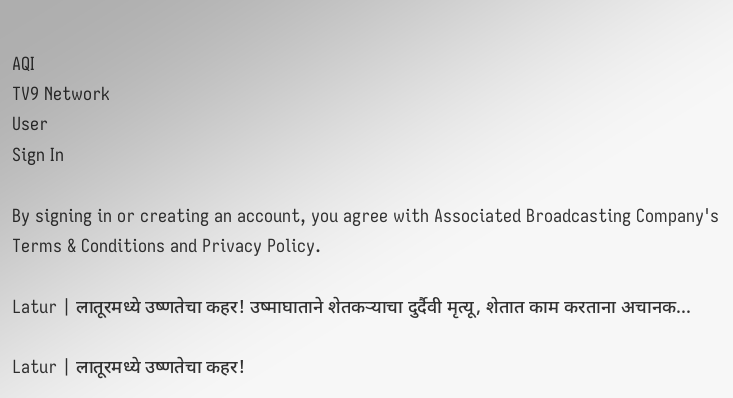AQI
TV9 Network
User
Sign In

By signing in or creating an account, you agree with Associated Broadcasting Company's Terms & Conditions and Privacy Policy.

Latur | लातूरमध्ये उष्णतेचा कहर! उष्माघाताने शेतकऱ्याचा दुर्दैवी मृत्यू, शेतात काम करताना अचानक...

Latur | लातूरमध्ये उष्णतेचा कहर!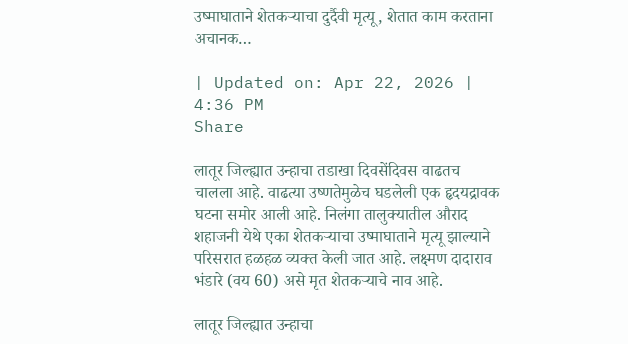उष्माघाताने शेतकऱ्याचा दुर्दैवी मृत्यू, शेतात काम करताना अचानक…

| Updated on: Apr 22, 2026 | 4:36 PM
Share

लातूर जिल्ह्यात उन्हाचा तडाखा दिवसेंदिवस वाढतच चालला आहे. वाढत्या उष्णतेमुळेच घडलेली एक हृदयद्रावक घटना समोर आली आहे. निलंगा तालुक्यातील औराद शहाजनी येथे एका शेतकऱ्याचा उष्माघाताने मृत्यू झाल्याने परिसरात हळहळ व्यक्त केली जात आहे. लक्ष्मण दादाराव भंडारे (वय 60) असे मृत शेतकऱ्याचे नाव आहे.

लातूर जिल्ह्यात उन्हाचा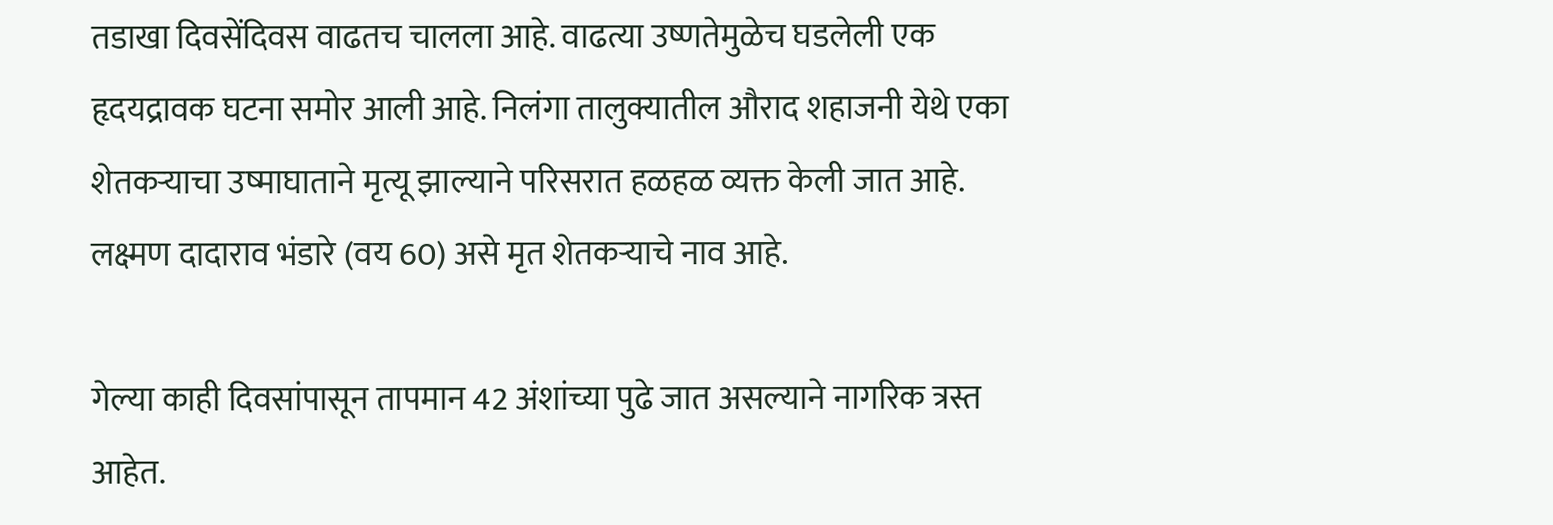तडाखा दिवसेंदिवस वाढतच चालला आहे. वाढत्या उष्णतेमुळेच घडलेली एक हृदयद्रावक घटना समोर आली आहे. निलंगा तालुक्यातील औराद शहाजनी येथे एका शेतकऱ्याचा उष्माघाताने मृत्यू झाल्याने परिसरात हळहळ व्यक्त केली जात आहे. लक्ष्मण दादाराव भंडारे (वय 60) असे मृत शेतकऱ्याचे नाव आहे.

गेल्या काही दिवसांपासून तापमान 42 अंशांच्या पुढे जात असल्याने नागरिक त्रस्त आहेत.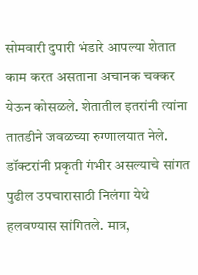सोमवारी दुपारी भंडारे आपल्या शेतात काम करत असताना अचानक चक्कर येऊन कोसळले. शेतातील इतरांनी त्यांना तातडीने जवळच्या रुग्णालयात नेले. डॉक्टरांनी प्रकृती गंभीर असल्याचे सांगत पुढील उपचारासाठी निलंगा येथे हलवण्यास सांगितले. मात्र,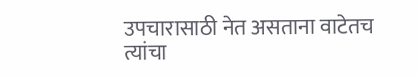उपचारासाठी नेत असताना वाटेतच त्यांचा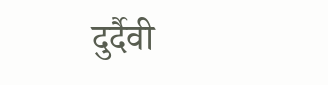दुर्दैवी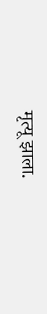मृत्यू झाला.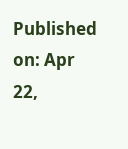Published on: Apr 22,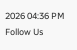2026 04:36 PM
Follow Us